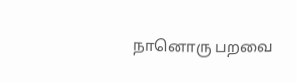நானொரு பறவை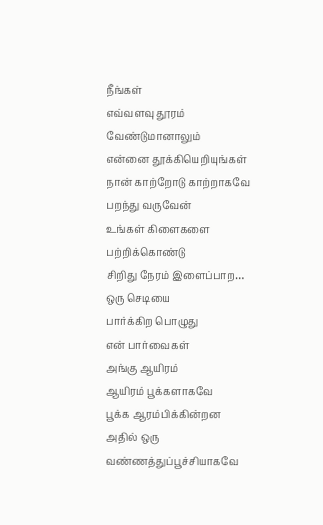நீங்கள்
எவ்வளவு தூரம்
வேண்டுமானாலும்
என்னை தூக்கியெறியுங்கள்
நான் காற்றோடு காற்றாகவே
பறந்து வருவேன்
உங்கள் கிளைகளை
பற்றிக்கொண்டு
சிறிது நேரம் இளைப்பாற…
ஒரு செடியை
பார்க்கிற பொழுது
என் பார்வைகள்
அங்கு ஆயிரம்
ஆயிரம் பூக்களாகவே
பூக்க ஆரம்பிக்கின்றன
அதில் ஒரு
வண்ணத்துப்பூச்சியாகவே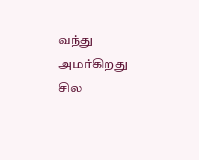வந்து அமர்கிறது
சில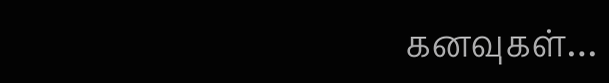கனவுகள்…